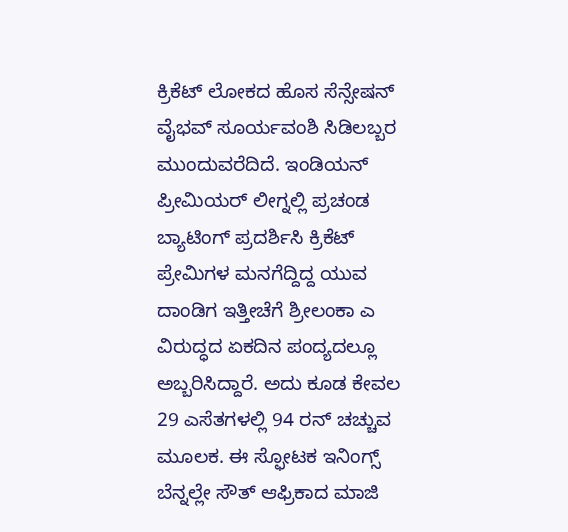ಕ್ರಿಕೆಟ್ ಲೋಕದ ಹೊಸ ಸೆನ್ಸೇಷನ್ ವೈಭವ್ ಸೂರ್ಯವಂಶಿ ಸಿಡಿಲಬ್ಬರ ಮುಂದುವರೆದಿದೆ. ಇಂಡಿಯನ್ ಪ್ರೀಮಿಯರ್ ಲೀಗ್ನಲ್ಲಿ ಪ್ರಚಂಡ ಬ್ಯಾಟಿಂಗ್ ಪ್ರದರ್ಶಿಸಿ ಕ್ರಿಕೆಟ್ ಪ್ರೇಮಿಗಳ ಮನಗೆದ್ದಿದ್ದ ಯುವ ದಾಂಡಿಗ ಇತ್ತೀಚೆಗೆ ಶ್ರೀಲಂಕಾ ಎ ವಿರುದ್ಧದ ಏಕದಿನ ಪಂದ್ಯದಲ್ಲೂ ಅಬ್ಬರಿಸಿದ್ದಾರೆ. ಅದು ಕೂಡ ಕೇವಲ 29 ಎಸೆತಗಳಲ್ಲಿ 94 ರನ್ ಚಚ್ಚುವ ಮೂಲಕ. ಈ ಸ್ಫೋಟಕ ಇನಿಂಗ್ಸ್ ಬೆನ್ನಲ್ಲೇ ಸೌತ್ ಆಫ್ರಿಕಾದ ಮಾಜಿ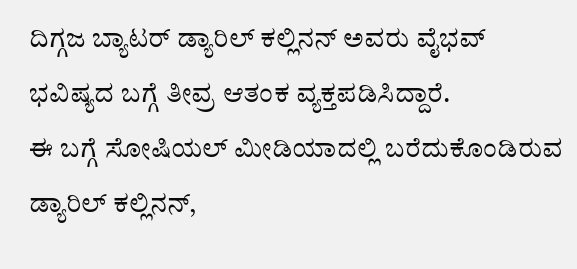ದಿಗ್ಗಜ ಬ್ಯಾಟರ್ ಡ್ಯಾರಿಲ್ ಕಲ್ಲಿನನ್ ಅವರು ವೈಭವ್ ಭವಿಷ್ಯದ ಬಗ್ಗೆ ತೀವ್ರ ಆತಂಕ ವ್ಯಕ್ತಪಡಿಸಿದ್ದಾರೆ.
ಈ ಬಗ್ಗೆ ಸೋಷಿಯಲ್ ಮೀಡಿಯಾದಲ್ಲಿ ಬರೆದುಕೊಂಡಿರುವ ಡ್ಯಾರಿಲ್ ಕಲ್ಲಿನನ್,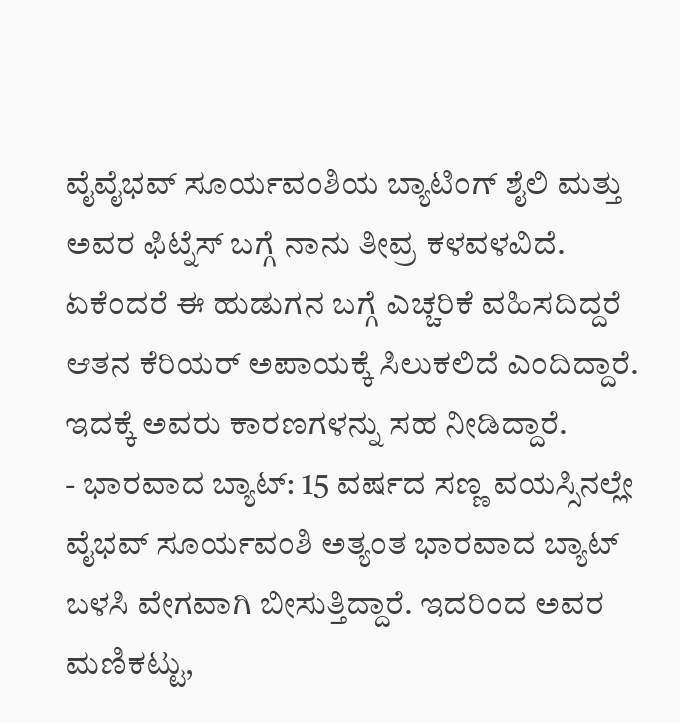ವೈವೈಭವ್ ಸೂರ್ಯವಂಶಿಯ ಬ್ಯಾಟಿಂಗ್ ಶೈಲಿ ಮತ್ತು ಅವರ ಫಿಟ್ನೆಸ್ ಬಗ್ಗೆ ನಾನು ತೀವ್ರ ಕಳವಳವಿದೆ. ಏಕೆಂದರೆ ಈ ಹುಡುಗನ ಬಗ್ಗೆ ಎಚ್ಚರಿಕೆ ವಹಿಸದಿದ್ದರೆ ಆತನ ಕೆರಿಯರ್ ಅಪಾಯಕ್ಕೆ ಸಿಲುಕಲಿದೆ ಎಂದಿದ್ದಾರೆ. ಇದಕ್ಕೆ ಅವರು ಕಾರಣಗಳನ್ನು ಸಹ ನೀಡಿದ್ದಾರೆ.
- ಭಾರವಾದ ಬ್ಯಾಟ್: 15 ವರ್ಷದ ಸಣ್ಣ ವಯಸ್ಸಿನಲ್ಲೇ ವೈಭವ್ ಸೂರ್ಯವಂಶಿ ಅತ್ಯಂತ ಭಾರವಾದ ಬ್ಯಾಟ್ ಬಳಸಿ ವೇಗವಾಗಿ ಬೀಸುತ್ತಿದ್ದಾರೆ. ಇದರಿಂದ ಅವರ ಮಣಿಕಟ್ಟು,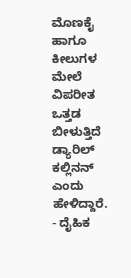ಮೊಣಕೈ ಹಾಗೂ ಕೀಲುಗಳ ಮೇಲೆ ವಿಪರೀತ ಒತ್ತಡ ಬೀಳುತ್ತಿದೆ ಡ್ಯಾರಿಲ್ ಕಲ್ಲಿನನ್ ಎಂದು ಹೇಳಿದ್ದಾರೆ.
- ದೈಹಿಕ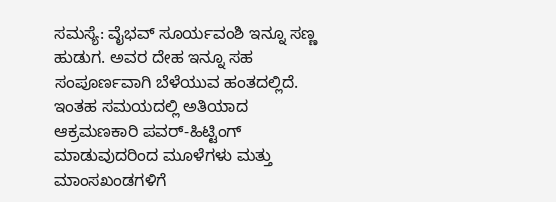ಸಮಸ್ಯೆ: ವೈಭವ್ ಸೂರ್ಯವಂಶಿ ಇನ್ನೂ ಸಣ್ಣ ಹುಡುಗ. ಅವರ ದೇಹ ಇನ್ನೂ ಸಹ ಸಂಪೂರ್ಣವಾಗಿ ಬೆಳೆಯುವ ಹಂತದಲ್ಲಿದೆ. ಇಂತಹ ಸಮಯದಲ್ಲಿ ಅತಿಯಾದ ಆಕ್ರಮಣಕಾರಿ ಪವರ್-ಹಿಟ್ಟಿಂಗ್ ಮಾಡುವುದರಿಂದ ಮೂಳೆಗಳು ಮತ್ತು ಮಾಂಸಖಂಡಗಳಿಗೆ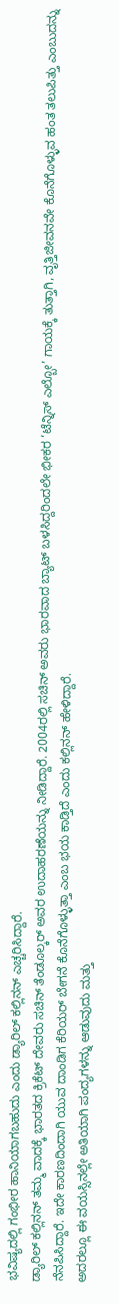ಭವಿಷ್ಯದಲ್ಲಿ ಗಂಭೀರ ಹಾನಿಯಾಗಬಹುದು ಎಂದು ಡ್ಯಾರಿಲ್ ಕಲ್ಲಿನನ್ ಎಚ್ಚರಿಸಿದ್ದಾರೆ.
ಡ್ಯಾರಿಲ್ ಕಲ್ಲಿನನ್ ತಮ್ಮ ವಾದಕ್ಕೆ ಭಾರತದ ಕ್ರಿಕೆಟ್ ದೇವರು ಸಚಿನ್ ತೆಂಡೂಲ್ಕರ್ ಅವರ ಉದಾಹರಣೆಯನ್ನು ನೀಡಿದ್ದಾರೆ. 2004ರಲ್ಲಿ ಸಚಿನ್ ಅವರು ಭಾರವಾದ ಬ್ಯಾಟ್ ಬಳಸಿದ್ದರಿಂದಲೇ ಭೀಕರ ‘ಟೆನ್ನಿಸ್ ಎಲ್ಬೋ’ ಗಾಯಕ್ಕೆ ತುತ್ತಾಗಿ, ವೃತ್ತಿಜೀವನವೇ ಕೊನೆಗೊಳ್ಳುವ ಹಂತ ತಲುಪಿತ್ತು ಎಂಬುದನ್ನು ನೆನಪಿಸಿದ್ದಾರೆ. ಇದೇ ಕಾರಣದಿಂದಾಗಿ ಯುವ ದಾಂಡಿಗ ಕೆರಿಯರ್ ಬೇಗನೆ ಕೊನೆಗೊಳ್ಳುತ್ತಾ ಎಂಬ ಭಯ ಕಾಡ್ತಿದೆ ಎಂದು ಕಲ್ಲಿನನ್ ಹೇಳಿದ್ದಾರೆ.
ಅದರಲ್ಲೂ ಈ ವಯಸ್ಸಿನಲ್ಲೇ ಅತಿಯಾಗಿ ಪಂದ್ಯಗಳನ್ನು ಆಡುವುದು ಮತ್ತು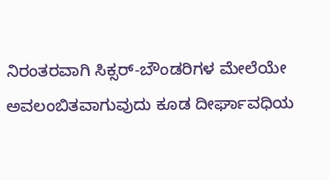ನಿರಂತರವಾಗಿ ಸಿಕ್ಸರ್-ಬೌಂಡರಿಗಳ ಮೇಲೆಯೇ ಅವಲಂಬಿತವಾಗುವುದು ಕೂಡ ದೀರ್ಘಾವಧಿಯ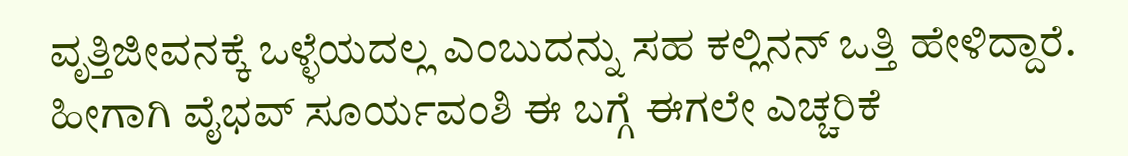ವೃತ್ತಿಜೀವನಕ್ಕೆ ಒಳ್ಳೆಯದಲ್ಲ ಎಂಬುದನ್ನು ಸಹ ಕಲ್ಲಿನನ್ ಒತ್ತಿ ಹೇಳಿದ್ದಾರೆ. ಹೀಗಾಗಿ ವೈಭವ್ ಸೂರ್ಯವಂಶಿ ಈ ಬಗ್ಗೆ ಈಗಲೇ ಎಚ್ಚರಿಕೆ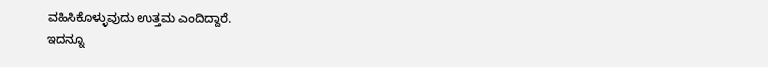ವಹಿಸಿಕೊಳ್ಳುವುದು ಉತ್ತಮ ಎಂದಿದ್ದಾರೆ.
ಇದನ್ನೂ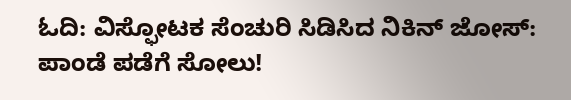ಓದಿ: ವಿಸ್ಫೋಟಕ ಸೆಂಚುರಿ ಸಿಡಿಸಿದ ನಿಕಿನ್ ಜೋಸ್: ಪಾಂಡೆ ಪಡೆಗೆ ಸೋಲು!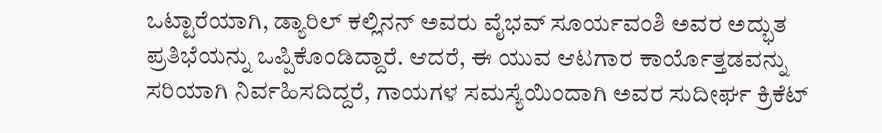ಒಟ್ಟಾರೆಯಾಗಿ, ಡ್ಯಾರಿಲ್ ಕಲ್ಲಿನನ್ ಅವರು ವೈಭವ್ ಸೂರ್ಯವಂಶಿ ಅವರ ಅದ್ಭುತ ಪ್ರತಿಭೆಯನ್ನು ಒಪ್ಪಿಕೊಂಡಿದ್ದಾರೆ. ಆದರೆ, ಈ ಯುವ ಆಟಗಾರ ಕಾರ್ಯೊತ್ತಡವನ್ನು ಸರಿಯಾಗಿ ನಿರ್ವಹಿಸದಿದ್ದರೆ, ಗಾಯಗಳ ಸಮಸ್ಯೆಯಿಂದಾಗಿ ಅವರ ಸುದೀರ್ಘ ಕ್ರಿಕೆಟ್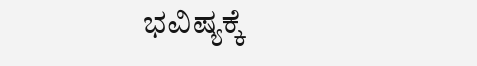ಭವಿಷ್ಯಕ್ಕೆ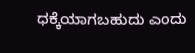ಧಕ್ಕೆಯಾಗಬಹುದು ಎಂದು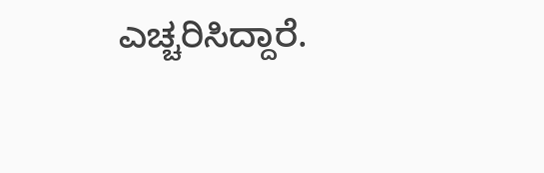ಎಚ್ಚರಿಸಿದ್ದಾರೆ.